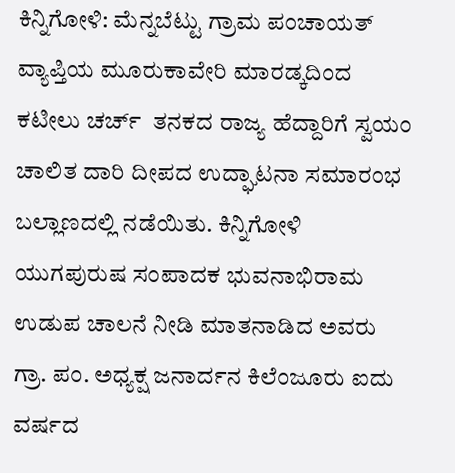ಕಿನ್ನಿಗೋಳಿ: ಮೆನ್ನಬೆಟ್ಟು ಗ್ರಾಮ ಪಂಚಾಯತ್ ವ್ಯಾಪ್ತಿಯ ಮೂರುಕಾವೇರಿ ಮಾರಡ್ಕದಿಂದ ಕಟೀಲು ಚರ್ಚ್  ತನಕದ ರಾಜ್ಯ ಹೆದ್ದಾರಿಗೆ ಸ್ವಯಂ ಚಾಲಿತ ದಾರಿ ದೀಪದ ಉದ್ಘಾಟನಾ ಸಮಾರಂಭ ಬಲ್ಲಾಣದಲ್ಲಿ ನಡೆಯಿತು. ಕಿನ್ನಿಗೋಳಿ ಯುಗಪುರುಷ ಸಂಪಾದಕ ಭುವನಾಭಿರಾಮ ಉಡುಪ ಚಾಲನೆ ನೀಡಿ ಮಾತನಾಡಿದ ಅವರು ಗ್ರಾ. ಪಂ. ಅಧ್ಯಕ್ಷ ಜನಾರ್ದನ ಕಿಲೆಂಜೂರು ಐದು ವರ್ಷದ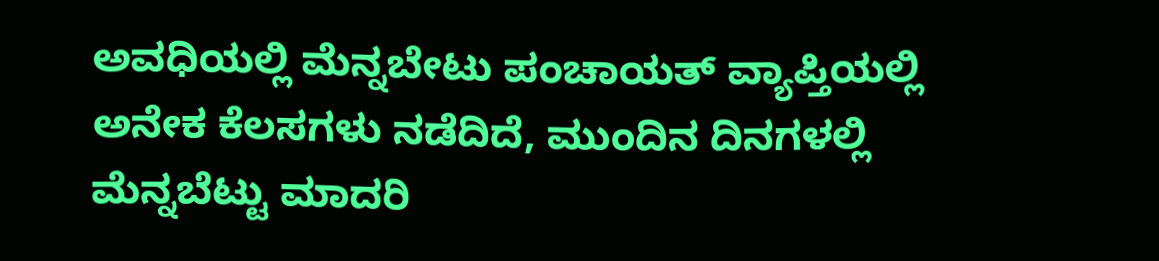ಅವಧಿಯಲ್ಲಿ ಮೆನ್ನಬೇಟು ಪಂಚಾಯತ್ ವ್ಯಾಪ್ತಿಯಲ್ಲಿ ಅನೇಕ ಕೆಲಸಗಳು ನಡೆದಿದೆ, ಮುಂದಿನ ದಿನಗಳಲ್ಲಿ ಮೆನ್ನಬೆಟ್ಟು ಮಾದರಿ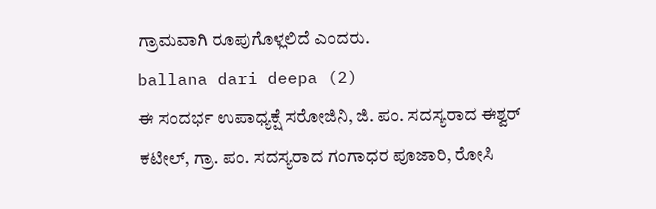ಗ್ರಾಮವಾಗಿ ರೂಪುಗೊಳ್ಲಲಿದೆ ಎಂದರು.
ballana dari deepa (2)
ಈ ಸಂದರ್ಭ ಉಪಾಧ್ಯಕ್ಷೆ ಸರೋಜಿನಿ, ಜಿ. ಪಂ. ಸದಸ್ಯರಾದ ಈಶ್ವರ್ ಕಟೀಲ್, ಗ್ರಾ. ಪಂ. ಸದಸ್ಯರಾದ ಗಂಗಾಧರ ಪೂಜಾರಿ, ರೋಸಿ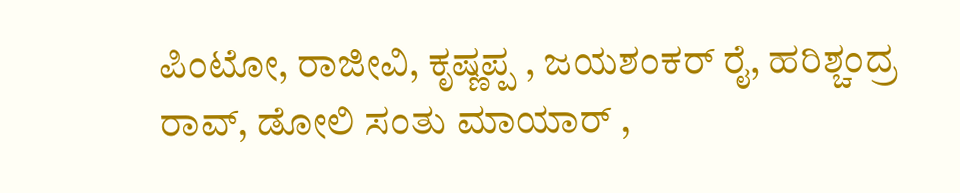ಪಿಂಟೋ, ರಾಜೀವಿ, ಕೃಷ್ಣಪ್ಪ , ಜಯಶಂಕರ್ ರೈ, ಹರಿಶ್ಚಂದ್ರ ರಾವ್, ಡೋಲಿ ಸಂತು ಮಾಯಾರ್ ,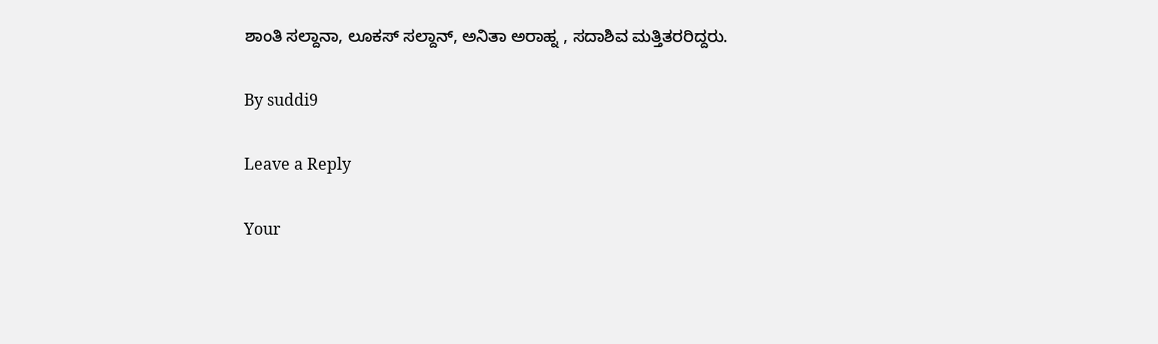ಶಾಂತಿ ಸಲ್ದಾನಾ, ಲೂಕಸ್ ಸಲ್ದಾನ್, ಅನಿತಾ ಅರಾಹ್ನ , ಸದಾಶಿವ ಮತ್ತಿತರರಿದ್ದರು.

By suddi9

Leave a Reply

Your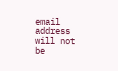email address will not be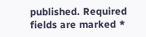published. Required fields are marked *